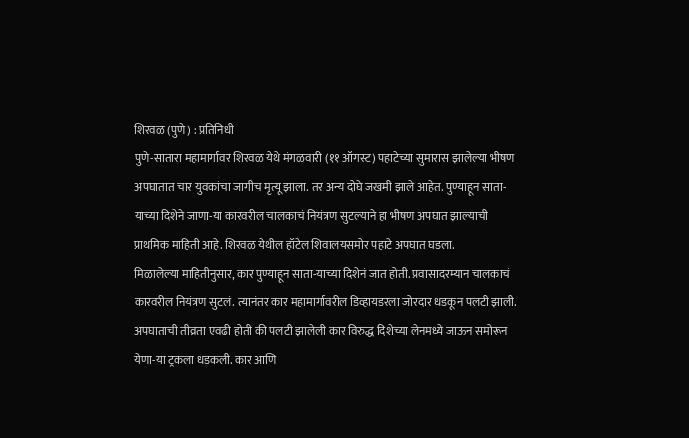शिरवळ (पुणे) : प्रतिनिधी
पुणे-सातारा महामार्गावर शिरवळ येथे मंगळवारी (११ ऑगस्ट) पहाटेच्या सुमारास झालेल्या भीषण अपघातात चार युवकांचा जागीच मृत्यू झाला. तर अन्य दोघे जखमी झाले आहेत. पुण्याहून साता-याच्या दिशेने जाणा-या कारवरील चालकाचं नियंत्रण सुटल्याने हा भीषण अपघात झाल्याची प्राथमिक माहिती आहे. शिरवळ येथील हॉटेल शिवालयसमोर पहाटे अपघात घडला.
मिळालेल्या माहितीनुसार, कार पुण्याहून साता-याच्या दिशेनं जात होती. प्रवासादरम्यान चालकाचं कारवरील नियंत्रण सुटलं. त्यानंतर कार महामार्गावरील डिव्हायडरला जोरदार धडकून पलटी झाली. अपघाताची तीव्रता एवढी होती की पलटी झालेली कार विरुद्ध दिशेच्या लेनमध्ये जाऊन समोरून येणा-या ट्रकला धडकली. कार आणि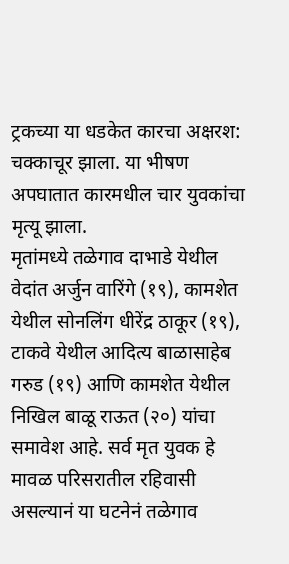ट्रकच्या या धडकेत कारचा अक्षरश: चक्काचूर झाला. या भीषण अपघातात कारमधील चार युवकांचा मृत्यू झाला.
मृतांमध्ये तळेगाव दाभाडे येथील वेदांत अर्जुन वारिंगे (१९), कामशेत येथील सोनलिंग धीरेंद्र ठाकूर (१९), टाकवे येथील आदित्य बाळासाहेब गरुड (१९) आणि कामशेत येथील निखिल बाळू राऊत (२०) यांचा समावेश आहे. सर्व मृत युवक हे मावळ परिसरातील रहिवासी असल्यानं या घटनेनं तळेगाव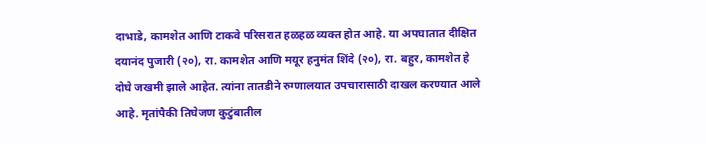दाभाडे, कामशेत आणि टाकवे परिसरात हळहळ व्यक्त होत आहे. या अपघातात दीक्षित दयानंद पुजारी (२०), रा. कामशेत आणि मयूर हनुमंत शिंदे (२०), रा. बहुर, कामशेत हे दोघे जखमी झाले आहेत. त्यांना तातडीने रुग्णालयात उपचारासाठी दाखल करण्यात आले आहे. मृतांपैकी तिघेजण कुटुंबातील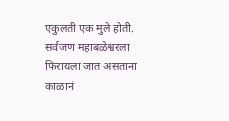एकुलती एक मुले होती. सर्वजण महाबळेश्वरला फिरायला जात असताना काळानं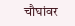चौघांवर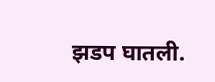झडप घातली.